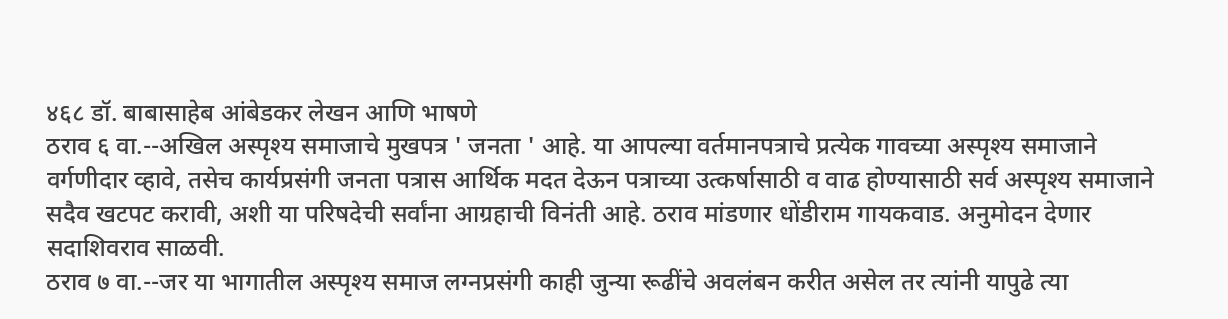४६८ डॉ. बाबासाहेब आंबेडकर लेखन आणि भाषणे
ठराव ६ वा.--अखिल अस्पृश्य समाजाचे मुखपत्र ' जनता ' आहे. या आपल्या वर्तमानपत्राचे प्रत्येक गावच्या अस्पृश्य समाजाने वर्गणीदार व्हावे, तसेच कार्यप्रसंगी जनता पत्रास आर्थिक मदत देऊन पत्राच्या उत्कर्षासाठी व वाढ होण्यासाठी सर्व अस्पृश्य समाजाने सदैव खटपट करावी, अशी या परिषदेची सर्वांना आग्रहाची विनंती आहे. ठराव मांडणार धोंडीराम गायकवाड. अनुमोदन देणार सदाशिवराव साळवी.
ठराव ७ वा.--जर या भागातील अस्पृश्य समाज लग्नप्रसंगी काही जुन्या रूढींचे अवलंबन करीत असेल तर त्यांनी यापुढे त्या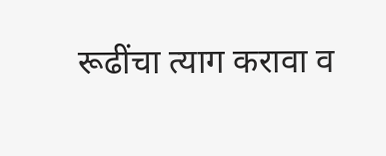रूढींचा त्याग करावा व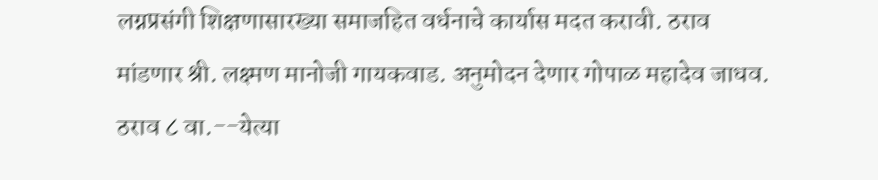लग्नप्रसंगी शिक्षणासारख्या समाजहित वर्धनाचे कार्यास मदत करावी. ठराव मांडणार श्री. लक्ष्मण मानोजी गायकवाड. अनुमोदन देणार गोपाळ महादेव जाधव.
ठराव ८ वा.--येत्या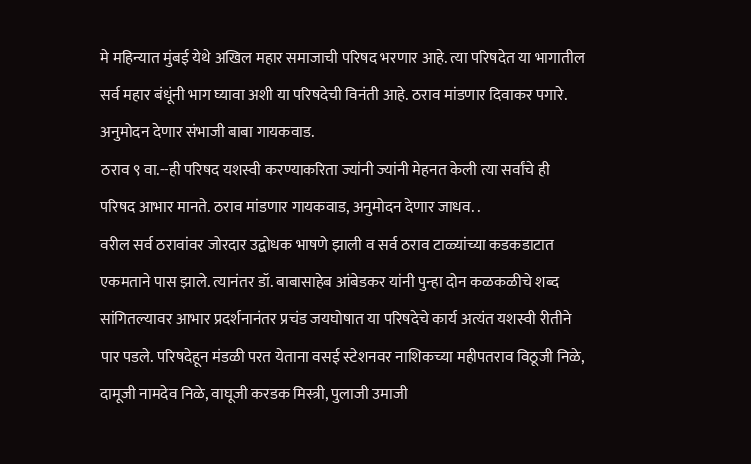मे महिन्यात मुंबई येथे अखिल महार समाजाची परिषद भरणार आहे. त्या परिषदेत या भागातील सर्व महार बंधूंनी भाग घ्यावा अशी या परिषदेची विनंती आहे. ठराव मांडणार दिवाकर पगारे. अनुमोदन देणार संभाजी बाबा गायकवाड.
ठराव ९ वा.--ही परिषद यशस्वी करण्याकरिता ज्यांनी ज्यांनी मेहनत केली त्या सर्वांचे ही परिषद आभार मानते. ठराव मांडणार गायकवाड, अनुमोदन देणार जाधव. .
वरील सर्व ठरावांवर जोरदार उद्बोधक भाषणे झाली व सर्व ठराव टाळ्यांच्या कडकडाटात एकमताने पास झाले. त्यानंतर डॉ. बाबासाहेब आंबेडकर यांनी पुन्हा दोन कळकळीचे शब्द सांगितल्यावर आभार प्रदर्शनानंतर प्रचंड जयघोषात या परिषदेचे कार्य अत्यंत यशस्वी रीतीने पार पडले. परिषदेहून मंडळी परत येताना वसई स्टेशनवर नाशिकच्या महीपतराव विठूजी निळे, दामूजी नामदेव निळे, वाघूजी करडक मिस्त्री, पुलाजी उमाजी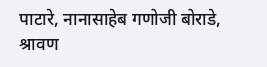पाटारे, नानासाहेब गणोजी बोराडे, श्रावण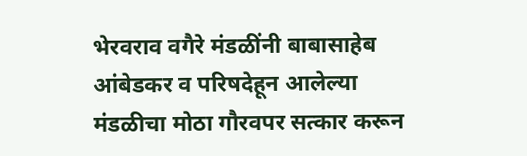भेरवराव वगैरे मंडळींनी बाबासाहेब आंबेडकर व परिषदेहून आलेल्या मंडळीचा मोठा गौरवपर सत्कार करून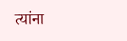त्यांना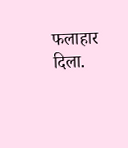फलाहार दिला.